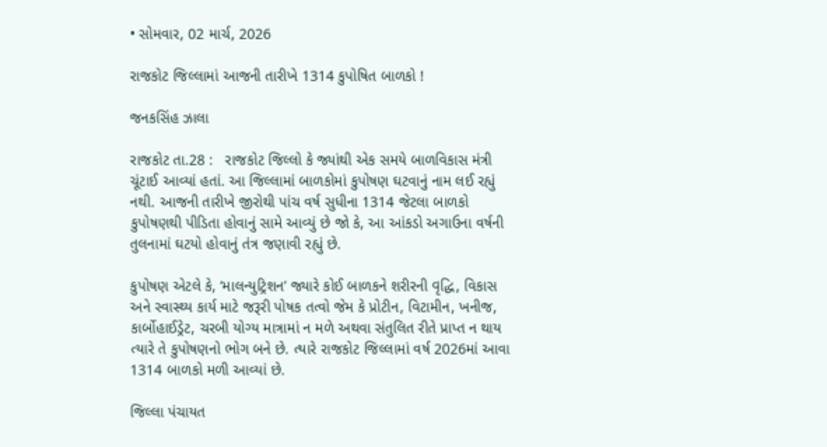• સોમવાર, 02 માર્ચ, 2026

રાજકોટ જિલ્લામાં આજની તારીખે 1314 કુપોષિત બાળકો !

જનકસિંહ ઝાલા

રાજકોટ તા.28 :   રાજકોટ જિલ્લો કે જ્યાંથી એક સમયે બાળવિકાસ મંત્રી ચૂંટાઈ આવ્યાં હતાં. આ જિલ્લામાં બાળકોમાં કુપોષણ ઘટવાનું નામ લઈ રહ્યું નથી. આજની તારીખે જીરોથી પાંચ વર્ષ સુધીના 1314 જેટલા બાળકો કુપોષણથી પીડિતા હોવાનું સામે આવ્યું છે જો કે, આ આંકડો અગાઉના વર્ષની તુલનામાં ઘટયો હોવાનું તંત્ર જણાવી રહ્યું છે.

કુપોષણ એટલે કે, ‘માલન્યુટ્રિશન’ જ્યારે કોઈ બાળકને શરીરની વૃદ્ધિ, વિકાસ અને સ્વાસ્થ્ય કાર્ય માટે જરૂરી પોષક તત્વો જેમ કે પ્રોટીન, વિટામીન, ખનીજ, કાર્બોહાઈડ્રેટ, ચરબી યોગ્ય માત્રામાં ન મળે અથવા સંતુલિત રીતે પ્રાપ્ત ન થાય ત્યારે તે કુપોષણનો ભોગ બને છે. ત્યારે રાજકોટ જિલ્લામાં વર્ષ 2026માં આવા 1314 બાળકો મળી આવ્યાં છે.

જિલ્લા પંચાયત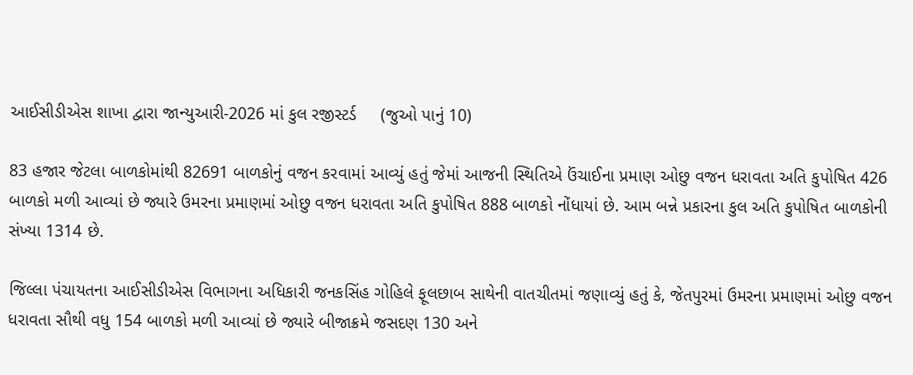આઈસીડીએસ શાખા દ્વારા જાન્યુઆરી-2026 માં કુલ રજીસ્ટર્ડ     (જુઓ પાનું 10)

83 હજાર જેટલા બાળકોમાંથી 82691 બાળકોનું વજન કરવામાં આવ્યું હતું જેમાં આજની સ્થિતિએ ઉંચાઈના પ્રમાણ ઓછુ વજન ધરાવતા અતિ કુપોષિત 426 બાળકો મળી આવ્યાં છે જ્યારે ઉમરના પ્રમાણમાં ઓછુ વજન ધરાવતા અતિ કુપોષિત 888 બાળકો નોંધાયાં છે. આમ બન્ને પ્રકારના કુલ અતિ કુપોષિત બાળકોની સંખ્યા 1314 છે.

જિલ્લા પંચાયતના આઈસીડીએસ વિભાગના અધિકારી જનકસિંહ ગોહિલે ફૂલછાબ સાથેની વાતચીતમાં જણાવ્યું હતું કે, જેતપુરમાં ઉમરના પ્રમાણમાં ઓછુ વજન ધરાવતા સૌથી વધુ 154 બાળકો મળી આવ્યાં છે જ્યારે બીજાક્રમે જસદણ 130 અને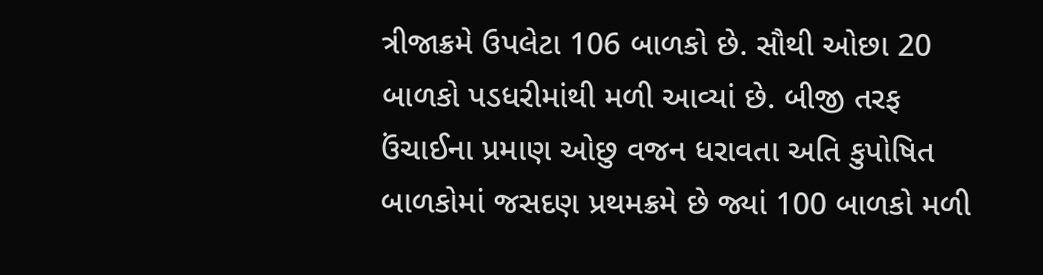ત્રીજાક્રમે ઉપલેટા 106 બાળકો છે. સૌથી ઓછા 20 બાળકો પડધરીમાંથી મળી આવ્યાં છે. બીજી તરફ ઉંચાઈના પ્રમાણ ઓછુ વજન ધરાવતા અતિ કુપોષિત બાળકોમાં જસદણ પ્રથમક્રમે છે જ્યાં 100 બાળકો મળી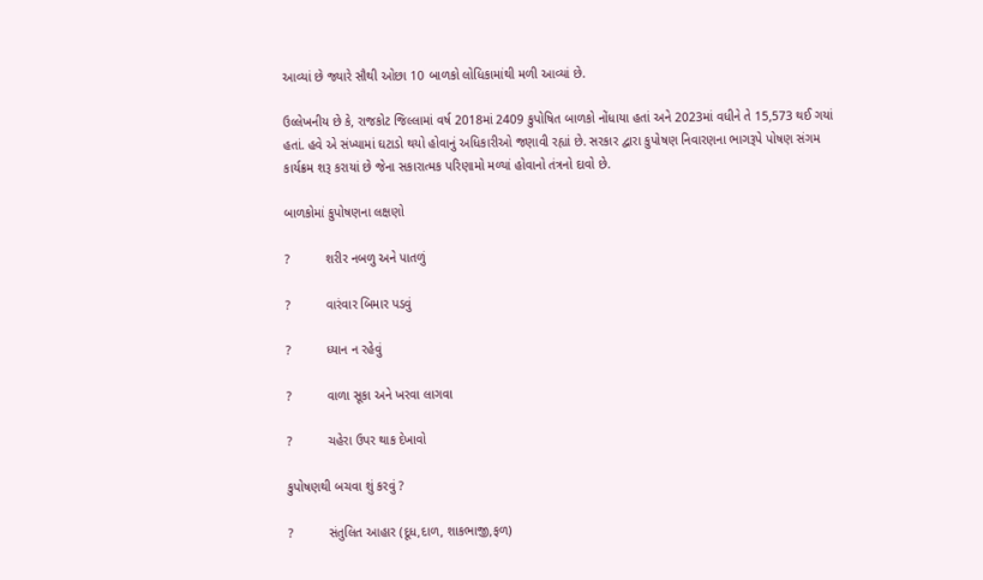આવ્યાં છે જ્યારે સૌથી ઓછા 10 બાળકો લોધિકામાંથી મળી આવ્યાં છે.

ઉલ્લેખનીય છે કે, રાજકોટ જિલ્લામાં વર્ષ 2018માં 2409 કુપોષિત બાળકો નોંધાયા હતાં અને 2023માં વધીને તે 15,573 થઈ ગયાં હતાં. હવે એ સંખ્યામાં ઘટાડો થયો હોવાનું અધિકારીઓ જણાવી રહ્યાં છે. સરકાર દ્વારા કુપોષણ નિવારણના ભાગરૂપે પોષણ સંગમ કાર્યક્રમ શરૂ કરાયાં છે જેના સકારાત્મક પરિણામો મળ્યાં હોવાનો તંત્રનો દાવો છે.

બાળકોમાં કુપોષણના લક્ષણો

?          શરીર નબળુ અને પાતળું

?          વારંવાર બિમાર પડવું

?          ધ્યાન ન રહેવું

?          વાળા સૂકા અને ખરવા લાગવા

?          ચહેરા ઉપર થાક દેખાવો

કુપોષણથી બચવા શું કરવું ?

?          સંતુલિત આહાર (દૂધ,દાળ, શાકભાજી,ફળ)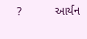?          આર્યન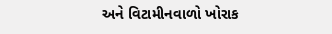અને વિટામીનવાળો ખોરાક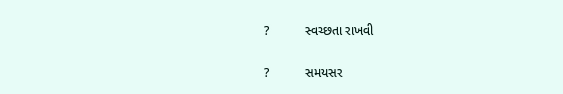?          સ્વચ્છતા રાખવી

?          સમયસર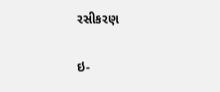રસીકરણ

ઇ-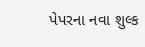પેપરના નવા શુલ્ક